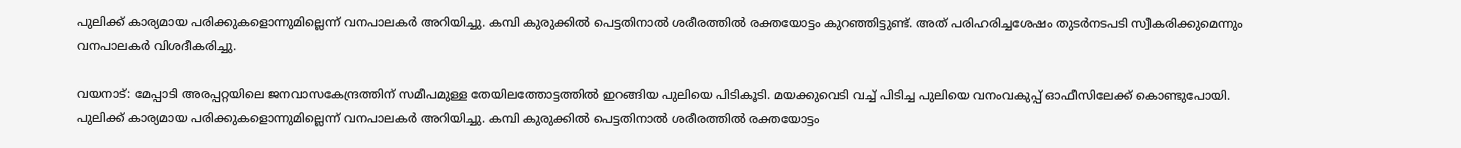പുലിക്ക് കാര്യമായ പരിക്കുകളൊന്നുമില്ലെന്ന് വനപാലകർ അറിയിച്ചു. കമ്പി കുരുക്കിൽ പെട്ടതിനാൽ ശരീരത്തിൽ രക്തയോട്ടം കുറഞ്ഞിട്ടുണ്ട്. അത് പരിഹരിച്ചശേഷം തുടർനടപടി സ്വീകരിക്കുമെന്നും വനപാലകർ വിശദീകരിച്ചു.

വയനാട്: മേപ്പാടി അരപ്പറ്റയിലെ ജനവാസകേന്ദ്രത്തിന് സമീപമുള്ള തേയിലത്തോട്ടത്തിൽ ഇറങ്ങിയ പുലിയെ പിടികൂടി. മയക്കുവെടി വച്ച് പിടിച്ച പുലിയെ വനംവകുപ്പ് ഓഫീസിലേക്ക് കൊണ്ടുപോയി. പുലിക്ക് കാര്യമായ പരിക്കുകളൊന്നുമില്ലെന്ന് വനപാലകർ അറിയിച്ചു. കമ്പി കുരുക്കിൽ പെട്ടതിനാൽ ശരീരത്തിൽ രക്തയോട്ടം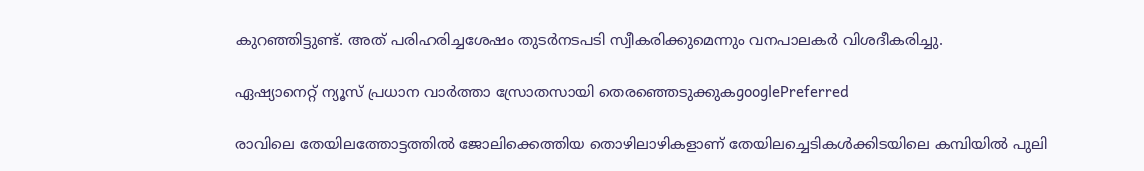കുറഞ്ഞിട്ടുണ്ട്. അത് പരിഹരിച്ചശേഷം തുടർനടപടി സ്വീകരിക്കുമെന്നും വനപാലകർ വിശദീകരിച്ചു.

ഏഷ്യാനെറ്റ് ന്യൂസ് പ്രധാന വാർത്താ സ്രോതസായി തെരഞ്ഞെടുക്കുകgooglePreferred

രാവിലെ തേയിലത്തോട്ടത്തിൽ ജോലിക്കെത്തിയ തൊഴിലാഴികളാണ് തേയിലച്ചെടികൾക്കിടയിലെ കമ്പിയിൽ പുലി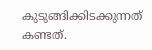കുടുങ്ങിക്കിടക്കുന്നത് കണ്ടത്.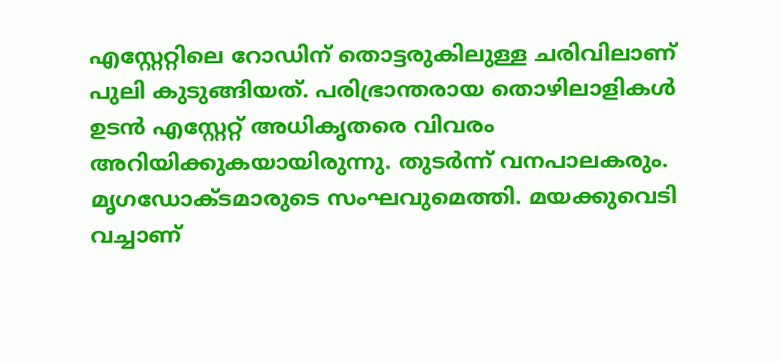എസ്റ്റേറ്റിലെ റോഡിന് തൊട്ടരുകിലുള്ള ചരിവിലാണ് പുലി കുടുങ്ങിയത്. പരിഭ്രാന്തരായ തൊഴിലാളികൾ ഉടൻ എസ്റ്റേറ്റ് അധികൃതരെ വിവരം അറിയിക്കുകയായിരുന്നു. തുടർന്ന് വനപാലകരും. മൃഗഡോക്ടമാരുടെ സംഘവുമെത്തി. മയക്കുവെടി വച്ചാണ്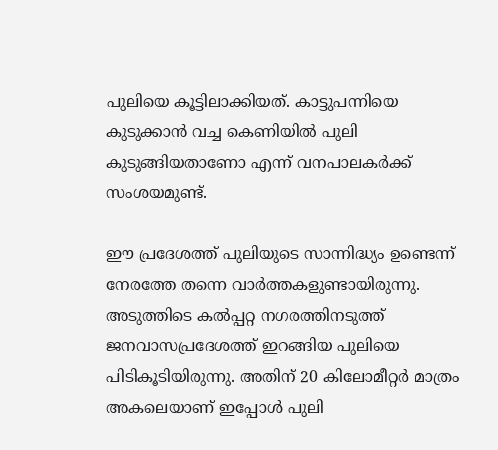പുലിയെ കൂട്ടിലാക്കിയത്. കാട്ടുപന്നിയെ കുടുക്കാൻ വച്ച കെണിയിൽ പുലി കുടുങ്ങിയതാണോ എന്ന് വനപാലകർക്ക് സംശയമുണ്ട്.

ഈ പ്രദേശത്ത് പുലിയുടെ സാന്നിദ്ധ്യം ഉണ്ടെന്ന് നേരത്തേ തന്നെ വാർത്തകളുണ്ടായിരുന്നു. അടുത്തിടെ കൽപ്പറ്റ നഗരത്തിനടുത്ത് ജനവാസപ്രദേശത്ത് ഇറങ്ങിയ പുലിയെ പിടികൂടിയിരുന്നു. അതിന് 20 കിലോമീറ്റർ മാത്രം അകലെയാണ് ഇപ്പോൾ പുലി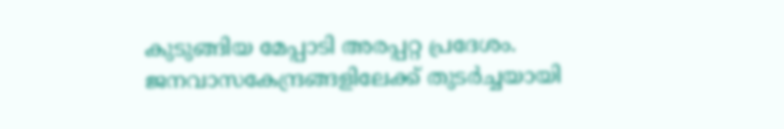കുടുങ്ങിയ മേപ്പാടി അരപ്പറ്റ പ്രദേശം. ജനവാസകേന്ദ്രങ്ങളിലേക്ക് തുടർച്ചയായി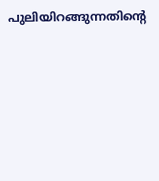പുലിയിറങ്ങുന്നതിന്‍റെ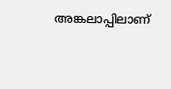അങ്കലാപ്പിലാണ്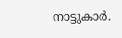നാട്ടുകാർ.